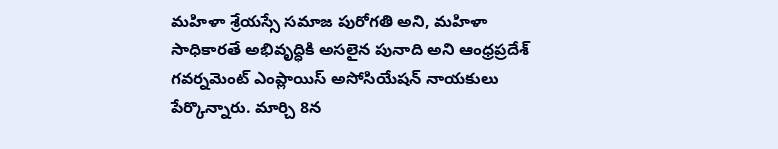మహిళా శ్రేయస్సే సమాజ పురోగతి అని, మహిళా సాధికారతే అభివృద్ధికి అసలైన పునాది అని ఆంధ్రప్రదేశ్ గవర్నమెంట్ ఎంప్లాయిస్ అసోసియేషన్ నాయకులు పేర్కొన్నారు. మార్చి 8న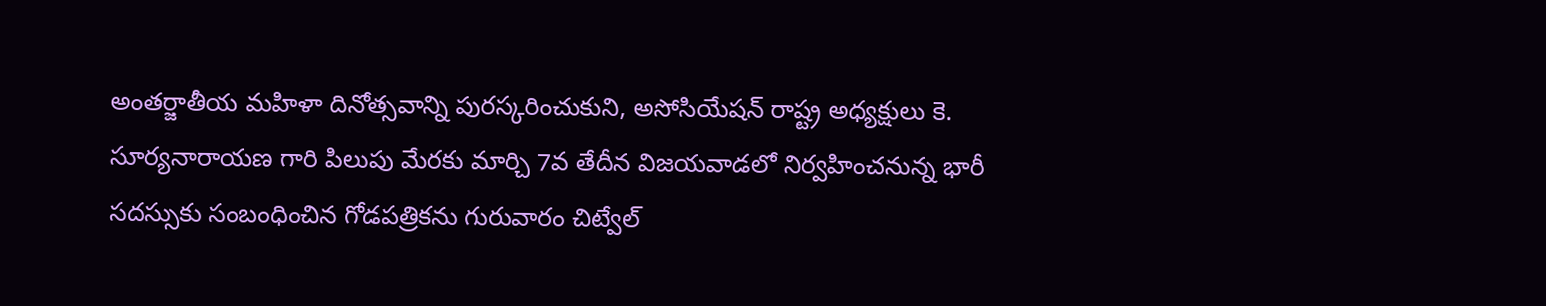అంతర్జాతీయ మహిళా దినోత్సవాన్ని పురస్కరించుకుని, అసోసియేషన్ రాష్ట్ర అధ్యక్షులు కె. సూర్యనారాయణ గారి పిలుపు మేరకు మార్చి 7వ తేదీన విజయవాడలో నిర్వహించనున్న భారీ సదస్సుకు సంబంధించిన గోడపత్రికను గురువారం చిట్వేల్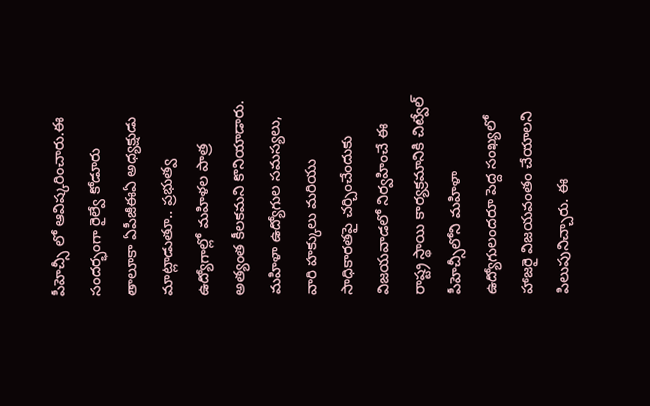పీహెచ్సీ లో ఆవిష్కరించారు.ఈ సందర్భంగా రైల్వే కోడూరు తాలూకా ఏపీజీఈఏ అధ్యక్షుడు మాట్లాడుతూ.. ప్రభుత్వ ఉద్యోగాల్లో మహిళల పాత్ర అత్యంత కీలకమని కొనియాడారు. మహిళా ఉద్యోగుల సమస్యలు, వారి హక్కులు మరియు సాధికారతపై చర్చించేందుకు విజయవాడలో నిర్వహించే ఈ రాష్ట్ర స్థాయి కార్యక్రమానికి చిట్వేల్ పీహెచ్సీలోని మహిళా ఉద్యోగులందరూ పెద్ద సంఖ్యలో హాజరై విజయవంతం చేయాలని పిలుపునిచ్చారు. ఈ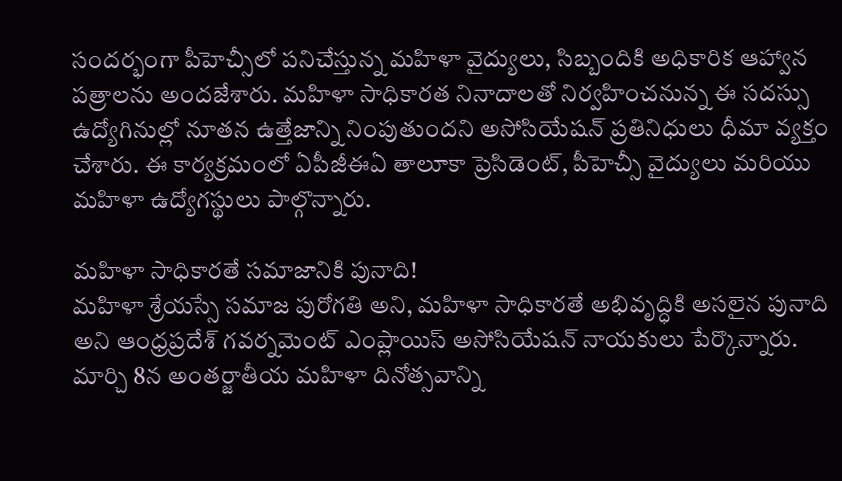సందర్భంగా పీహెచ్సీలో పనిచేస్తున్న మహిళా వైద్యులు, సిబ్బందికి అధికారిక ఆహ్వాన పత్రాలను అందజేశారు. మహిళా సాధికారత నినాదాలతో నిర్వహించనున్న ఈ సదస్సు ఉద్యోగినుల్లో నూతన ఉత్తేజాన్ని నింపుతుందని అసోసియేషన్ ప్రతినిధులు ధీమా వ్యక్తం చేశారు. ఈ కార్యక్రమంలో ఏపీజీఈఏ తాలూకా ప్రెసిడెంట్, పీహెచ్సీ వైద్యులు మరియు మహిళా ఉద్యోగస్థులు పాల్గొన్నారు.

మహిళా సాధికారతే సమాజానికి పునాది!
మహిళా శ్రేయస్సే సమాజ పురోగతి అని, మహిళా సాధికారతే అభివృద్ధికి అసలైన పునాది అని ఆంధ్రప్రదేశ్ గవర్నమెంట్ ఎంప్లాయిస్ అసోసియేషన్ నాయకులు పేర్కొన్నారు. మార్చి 8న అంతర్జాతీయ మహిళా దినోత్సవాన్ని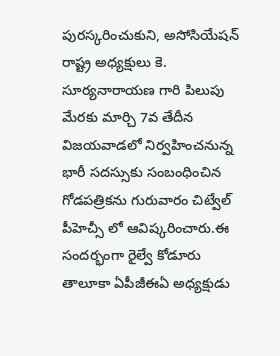పురస్కరించుకుని, అసోసియేషన్ రాష్ట్ర అధ్యక్షులు కె. సూర్యనారాయణ గారి పిలుపు మేరకు మార్చి 7వ తేదీన విజయవాడలో నిర్వహించనున్న భారీ సదస్సుకు సంబంధించిన గోడపత్రికను గురువారం చిట్వేల్ పీహెచ్సీ లో ఆవిష్కరించారు.ఈ సందర్భంగా రైల్వే కోడూరు తాలూకా ఏపీజీఈఏ అధ్యక్షుడు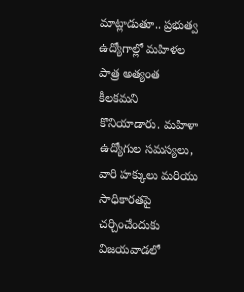మాట్లాడుతూ.. ప్రభుత్వ ఉద్యోగాల్లో మహిళల పాత్ర అత్యంత కీలకమని కొనియాడారు. మహిళా ఉద్యోగుల సమస్యలు, వారి హక్కులు మరియు సాధికారతపై చర్చించేందుకు విజయవాడలో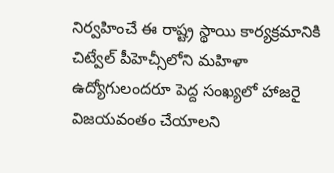నిర్వహించే ఈ రాష్ట్ర స్థాయి కార్యక్రమానికి చిట్వేల్ పీహెచ్సీలోని మహిళా ఉద్యోగులందరూ పెద్ద సంఖ్యలో హాజరై విజయవంతం చేయాలని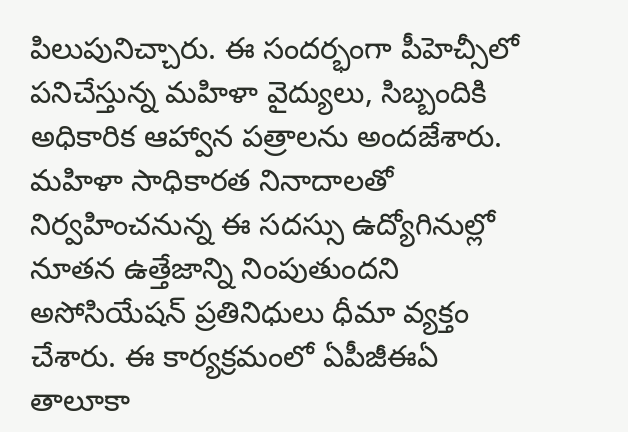పిలుపునిచ్చారు. ఈ సందర్భంగా పీహెచ్సీలో పనిచేస్తున్న మహిళా వైద్యులు, సిబ్బందికి అధికారిక ఆహ్వాన పత్రాలను అందజేశారు. మహిళా సాధికారత నినాదాలతో నిర్వహించనున్న ఈ సదస్సు ఉద్యోగినుల్లో నూతన ఉత్తేజాన్ని నింపుతుందని అసోసియేషన్ ప్రతినిధులు ధీమా వ్యక్తం చేశారు. ఈ కార్యక్రమంలో ఏపీజీఈఏ తాలూకా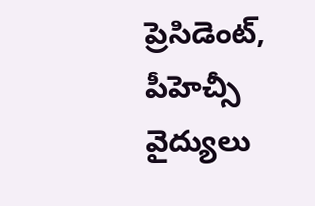ప్రెసిడెంట్, పీహెచ్సీ వైద్యులు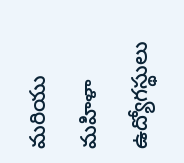మరియు మహిళా ఉద్యోగస్థులు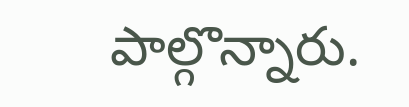పాల్గొన్నారు.